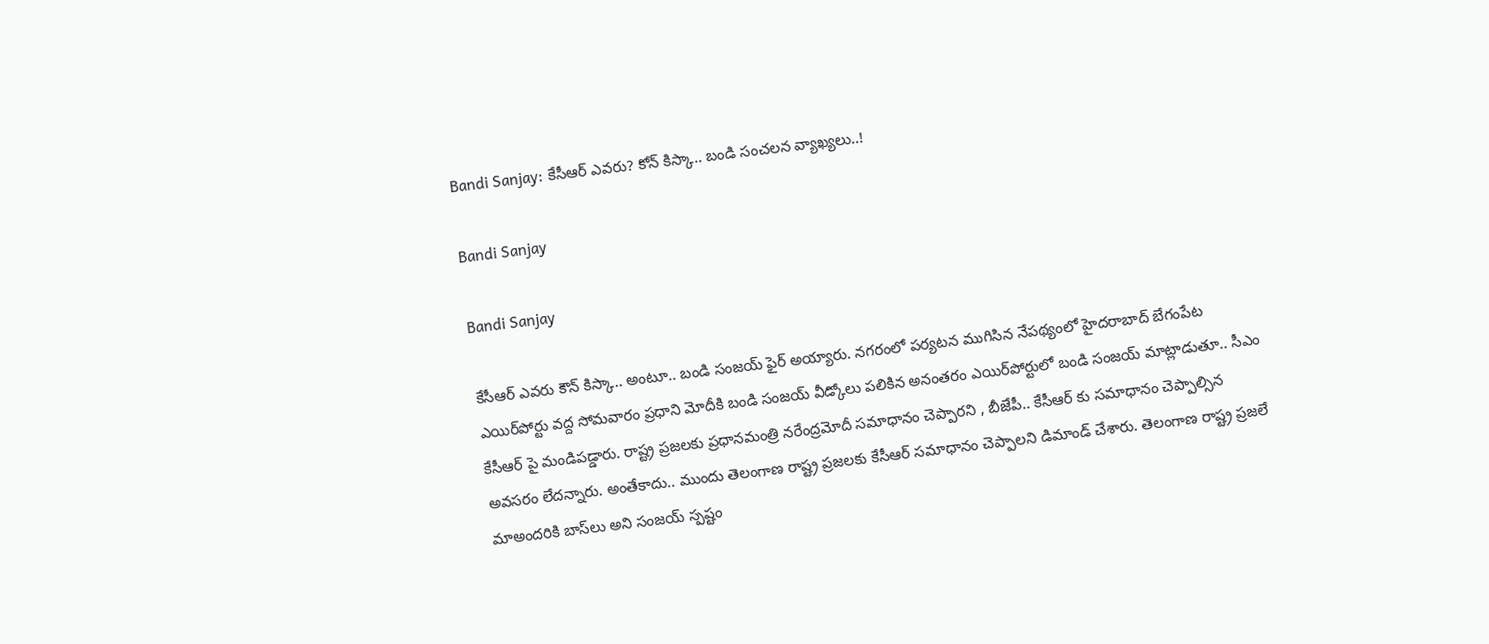Bandi Sanjay: కేసీఆర్ ఎవ‌రు? కోన్ కిస్కా.. బండి సంచ‌ల‌న వ్యాఖ్య‌లు..!

Bandi Sanjay

Bandi Sanjay

కేసీఆర్ ఎవరు కౌన్ కిస్కా.. అంటూ.. బండి సంజ‌య్ ఫైర్ అయ్యారు. న‌గ‌రంలో పర్యటన ముగిసిన నేపథ్యంలో హైదరాబాద్‌ బేగంపేట ఎయిర్‌పోర్టు వద్ద సోమవారం ప్రధాని మోదీకి బండి సంజయ్‌ వీడ్కోలు పలికిన అనంత‌రం ఎయిర్‌పోర్టులో బండి సంజయ్‌ మాట్లాడుతూ.. సీఎం కేసీఆర్ పై మండిప‌డ్డారు. రాష్ట్ర ప్ర‌జ‌ల‌కు ప్రధానమంత్రి నరేంద్రమోదీ సమాధానం చెప్పారని , బీజేపీ.. కేసీఆర్ కు సమాధానం చెప్పాల్సిన అవసరం లేదన్నారు. అంతేకాదు.. ముందు తెలంగాణ రాష్ట్ర ప్రజలకు కేసీఆర్ సమాధానం చెప్పాలని డిమాండ్‌ చేశారు. తెలంగాణ‌ రాష్ట్ర ప్ర‌జ‌లే మాఅంద‌రికి బాస్‌లు అని సంజయ్‌ స్పష్టం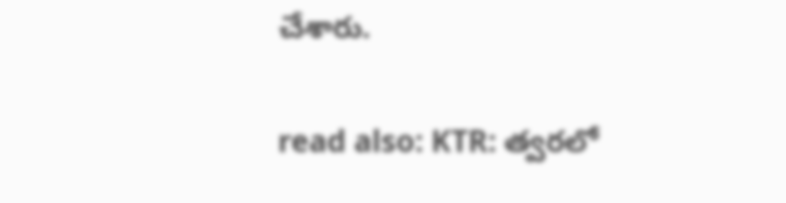చేశారు.

read also: KTR: త్వ‌ర‌లో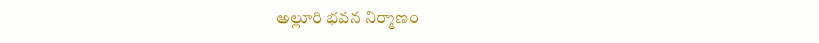అల్లూరి భవన నిర్మాణం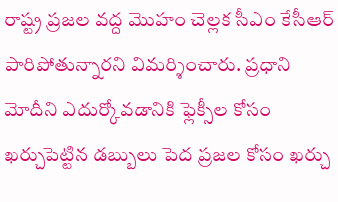రాష్ట్ర ప్రజల వద్ద మొహం చెల్లక సీఎం కేసీఆర్ పారిపోతున్నారని విమర్శించారు. ప్ర‌ధాని మోదీని ఎదుర్కోవడానికి ఫ్లెక్సీల కోసం ఖర్చుపెట్టిన డబ్బులు పెద ప్రజల కోసం ఖర్చు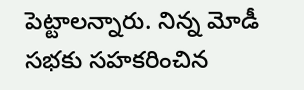పెట్టాలన్నారు. నిన్న మోడీ సభకు సహకరించిన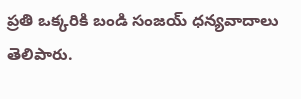ప్రతి ఒక్కరికి బండి సంజయ్ ధన్యవాదాలు తెలిపారు.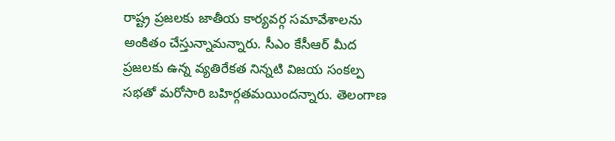రాష్ట్ర ప్ర‌జ‌ల‌కు జాతీయ కార్యవర్గ సమావేశాలను అంకితం చేస్తున్నామన్నారు. సీఎం కేసీఆర్ మీద ప్రజలకు ఉన్న వ్యతిరేకత నిన్నటి విజయ సంకల్ప సభతో మరోసారి బహిర్గతమయిందన్నారు. తెలంగాణ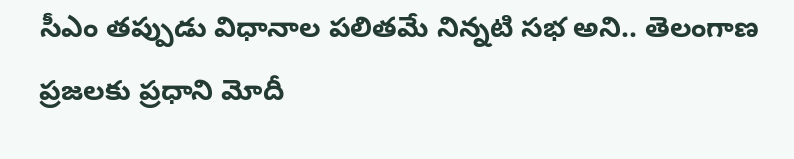సీఎం తప్పుడు విధానాల పలితమే నిన్నటి సభ అని.. తెలంగాణ ప్రజలకు ప్రధాని మోదీ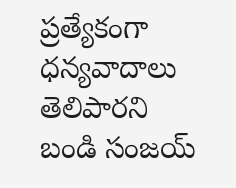ప్రత్యేకంగా ధన్యవాదాలు తెలిపారని బండి సంజయ్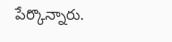పేర్కొన్నారు.